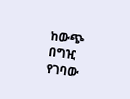ከውጭ በግዢ የገባው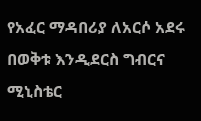የአፈር ማዳበሪያ ለአርሶ አደሩ በወቅቱ እንዲደርስ ግብርና ሚኒስቴር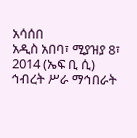አሳሰበ
አዲስ አበባ፣ ሚያዝያ 8፣ 2014 (ኤፍ ቢ ሲ) ኅብረት ሥራ ማኅበራት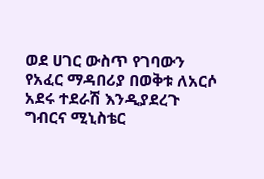ወደ ሀገር ውስጥ የገባውን የአፈር ማዳበሪያ በወቅቱ ለአርሶ አደሩ ተደራሽ እንዲያደረጉ ግብርና ሚኒስቴር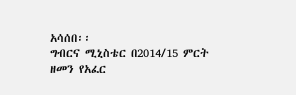አሳሰበ፡፡
ግብርና ሚኒስቴር በ2014/15 ምርት ዘመን የአፈር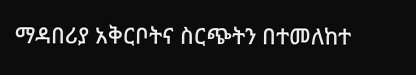ማዳበሪያ አቅርቦትና ስርጭትን በተመለከተ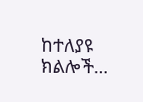ከተለያዩ ክልሎች…